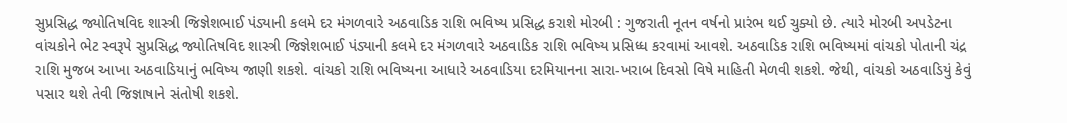સુપ્રસિદ્ધ જ્યોતિષવિદ શાસ્ત્રી જિજ્ઞેશભાઈ પંડ્યાની કલમે દર મંગળવારે અઠવાડિક રાશિ ભવિષ્ય પ્રસિદ્ધ કરાશે મોરબી : ગુજરાતી નૂતન વર્ષનો પ્રારંભ થઈ ચુક્યો છે. ત્યારે મોરબી અપડેટના વાંચકોને ભેટ સ્વરૂપે સુપ્રસિદ્ધ જ્યોતિષવિદ શાસ્ત્રી જિજ્ઞેશભાઈ પંડ્યાની કલમે દર મંગળવારે અઠવાડિક રાશિ ભવિષ્ય પ્રસિધ્ધ કરવામાં આવશે. અઠવાડિક રાશિ ભવિષ્યમાં વાંચકો પોતાની ચંદ્ર રાશિ મુજબ આખા અઠવાડિયાનું ભવિષ્ય જાણી શકશે. વાંચકો રાશિ ભવિષ્યના આધારે અઠવાડિયા દરમિયાનના સારા-ખરાબ દિવસો વિષે માહિતી મેળવી શકશે. જેથી, વાંચકો અઠવાડિયું કેવું પસાર થશે તેવી જિજ્ઞાષાને સંતોષી શકશે.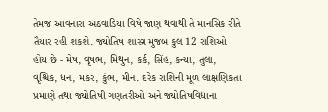તેમજ આવનારા અઠવાડિયા વિષે જાણ થવાથી તે માનસિક રીતે તૈયાર રહી શકશે. જ્યોતિષ શાસ્ત્ર મુજબ કુલ 12 રાશિઓ હોય છે - મેષ, વૃષભ, મિથુન, કર્ક, સિંહ, કન્યા, તુલા, વૃશ્ચિક, ધન, મકર, કુંભ, મીન. દરેક રાશિની મૂળ લાક્ષણિકતા પ્રમાણે તથા જ્યોતિષી ગણતરીઓ અને જ્યોતિષવિદ્યાના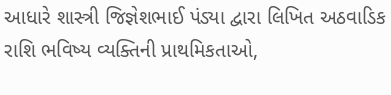આધારે શાસ્ત્રી જિજ્ઞેશભાઈ પંડ્યા દ્વારા લિખિત અઠવાડિક રાશિ ભવિષ્ય વ્યક્તિની પ્રાથમિકતાઓ,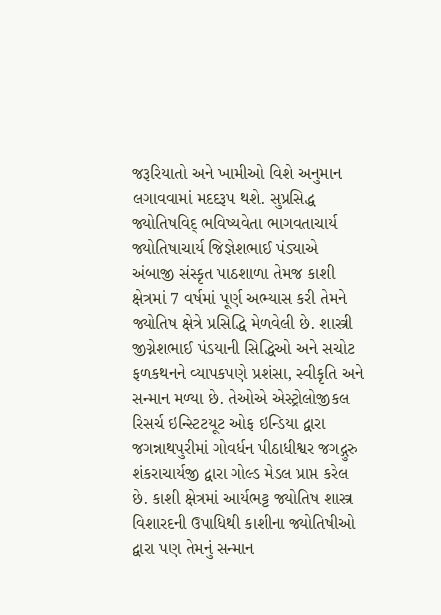જરૂરિયાતો અને ખામીઓ વિશે અનુમાન લગાવવામાં મદદરૂપ થશે. સુપ્રસિદ્ધ જ્યોતિષવિદ્ ભવિષ્યવેતા ભાગવતાચાર્ય જ્યોતિષાચાર્ય જિજ્ઞેશભાઈ પંડ્યાએ અંબાજી સંસ્કૃત પાઠશાળા તેમજ કાશી ક્ષેત્રમાં 7 વર્ષમાં પૂર્ણ અભ્યાસ કરી તેમને જ્યોતિષ ક્ષેત્રે પ્રસિદ્ધિ મેળવેલી છે. શાસ્ત્રી જીગ્નેશભાઈ પંડયાની સિદ્ધિઓ અને સચોટ ફળકથનને વ્યાપકપણે પ્રશંસા, સ્વીકૃતિ અને સન્માન મળ્યા છે. તેઓએ એસ્ટ્રોલોજીકલ રિસર્ચ ઇન્સ્ટિટયૂટ ઓફ ઇન્ડિયા દ્વારા જગન્નાથપુરીમાં ગોવર્ધન પીઠાધીશ્વર જગદ્ગુરુ શંકરાચાર્યજી દ્વારા ગોલ્ડ મેડલ પ્રાપ્ત કરેલ છે. કાશી ક્ષેત્રમાં આર્યભટ્ટ જ્યોતિષ શાસ્ત્ર વિશારદની ઉપાધિથી કાશીના જ્યોતિષીઓ દ્વારા પણ તેમનું સન્માન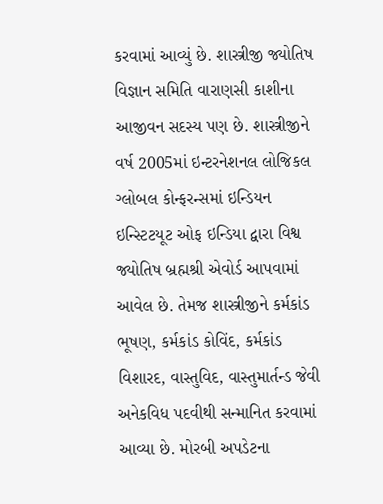કરવામાં આવ્યું છે. શાસ્ત્રીજી જ્યોતિષ વિજ્ઞાન સમિતિ વારાણસી કાશીના આજીવન સદસ્ય પણ છે. શાસ્ત્રીજીને વર્ષ 2005માં ઇન્ટરનેશનલ લોજિકલ ગ્લોબલ કોન્ફરન્સમાં ઇન્ડિયન ઇન્સ્ટિટયૂટ ઓફ ઇન્ડિયા દ્વારા વિશ્વ જ્યોતિષ બ્રહ્મશ્રી એવોર્ડ આપવામાં આવેલ છે. તેમજ શાસ્ત્રીજીને કર્મકાંડ ભૂષણ, કર્મકાંડ કોવિંદ, કર્મકાંડ વિશારદ, વાસ્તુવિદ, વાસ્તુમાર્તન્ડ જેવી અનેકવિધ પદવીથી સન્માનિત કરવામાં આવ્યા છે. મોરબી અપડેટના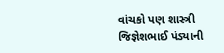વાંચકો પણ શાસ્ત્રી જિજ્ઞેશભાઈ પંડ્યાની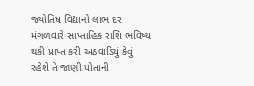જ્યોતિષ વિદ્યાનો લાભ દર મંગળવારે સાપ્તાહિક રાશિ ભવિષ્ય થકી પ્રાપ્ત કરી અઠવાડિયું કેવું રહેશે તે જાણી પોતાની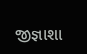જીજ્ઞાશા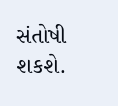સંતોષી શકશે.